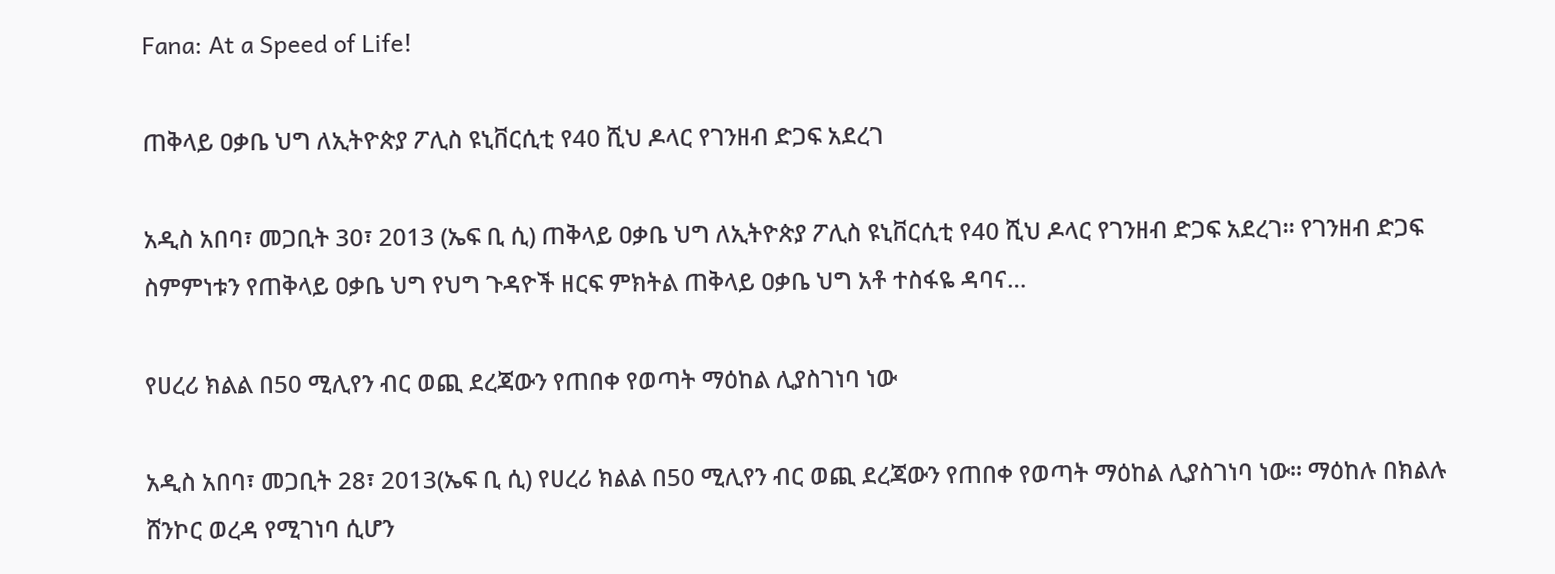Fana: At a Speed of Life!

ጠቅላይ ዐቃቤ ህግ ለኢትዮጵያ ፖሊስ ዩኒቨርሲቲ የ40 ሺህ ዶላር የገንዘብ ድጋፍ አደረገ

አዲስ አበባ፣ መጋቢት 30፣ 2013 (ኤፍ ቢ ሲ) ጠቅላይ ዐቃቤ ህግ ለኢትዮጵያ ፖሊስ ዩኒቨርሲቲ የ40 ሺህ ዶላር የገንዘብ ድጋፍ አደረገ፡፡ የገንዘብ ድጋፍ ስምምነቱን የጠቅላይ ዐቃቤ ህግ የህግ ጉዳዮች ዘርፍ ምክትል ጠቅላይ ዐቃቤ ህግ አቶ ተስፋዬ ዳባና…

የሀረሪ ክልል በ50 ሚሊየን ብር ወጪ ደረጃውን የጠበቀ የወጣት ማዕከል ሊያስገነባ ነው

አዲስ አበባ፣ መጋቢት 28፣ 2013(ኤፍ ቢ ሲ) የሀረሪ ክልል በ50 ሚሊየን ብር ወጪ ደረጃውን የጠበቀ የወጣት ማዕከል ሊያስገነባ ነው፡፡ ማዕከሉ በክልሉ ሸንኮር ወረዳ የሚገነባ ሲሆን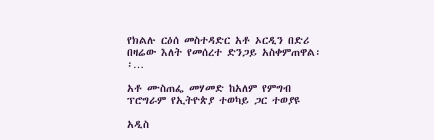የክልሉ ርዕሰ መስተዳድር አቶ ኦርዲን በድሪ በዛሬው እለት የመሰረተ ድንጋይ አስቀምጠዋል፡፡…

አቶ ሙስጠፌ መሃመድ ከአለም የምግብ ፕሮግራም የኢትዮጵያ ተወካይ ጋር ተወያዩ

አዲስ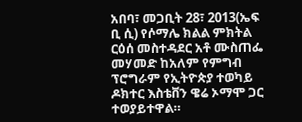አበባ፣ መጋቢት 28፣ 2013(ኤፍ ቢ ሲ) የሶማሌ ክልል ምክትል ርዕሰ መስተዳደር አቶ ሙስጠፌ መሃመድ ከአለም የምግብ ፕሮግራም የኢትዮጵያ ተወካይ ዶክተር እስቴቨን ዌሬ ኦማሞ ጋር ተወያይተዋል።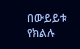በውይይቱ የክልሉ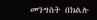መንግስት በክልሉ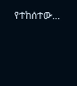የተከሰተው…